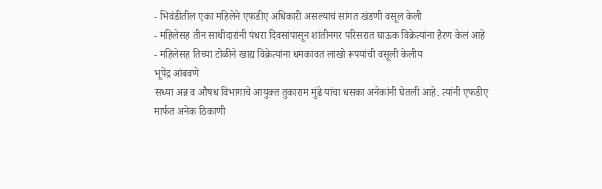- भिवंडीतील एका महिलेने एफडीए अधिकारी असल्याचं सांगत खंडणी वसूल केली
- महिलेसह तीन साथीदारांनी पंधरा दिवसांपासून शांतीनगर परिसरात घाऊक विक्रेत्यांना हैरण केलं आहे
- महिलेसह तिच्या टोळीने खाद्य विक्रेत्यांना धमकावत लाखो रूपयांची वसूली केलीय
भूपेंद्र आंबवणे
सध्या अन्न व औषध विभागाचे आयुक्त तुकाराम मुंढे यांचा धसका अनेकांनी घेतली आहे. त्यांनी एफडीए मार्फत अनेक ठिकाणी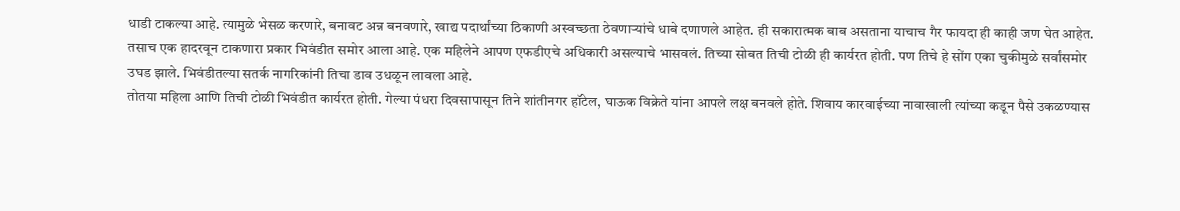धाडी टाकल्या आहे. त्यामुळे भेसळ करणारे, बनावट अन्न बनवणारे, खाद्य पदार्थांच्या ठिकाणी अस्वच्छता ठेवणाऱ्यांचे धाबे दणाणले आहेत. ही सकारात्मक बाब असताना याचाच गैर फायदा ही काही जण घेत आहेत. तसाच एक हादरवून टाकणारा प्रकार भिवंडीत समोर आला आहे. एक महिलेने आपण एफडीएचे अधिकारी असल्याचे भासवलं. तिच्या सोबत तिची टोळी ही कार्यरत होती. पण तिचे हे सोंग एका चुकीमुळे सर्वांसमोर उघड झाले. भिवंडीतल्या सतर्क नागरिकांनी तिचा डाव उधळून लावला आहे.
तोतया महिला आणि तिची टोळी भिवंडीत कार्यरत होती. गेल्या पंधरा दिवसापासून तिने शांतीनगर हॉटेल, घाऊक विक्रेते यांना आपले लक्ष बनवले होते. शिवाय कारवाईच्या नावाखाली त्यांच्या कडून पैसे उकळण्यास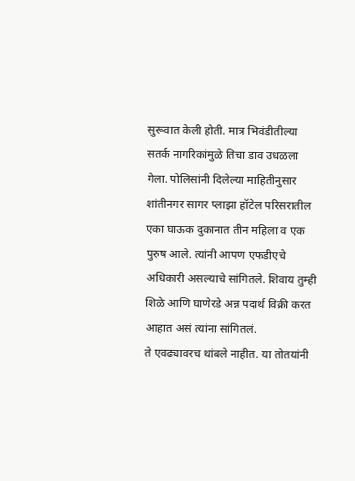सुरूवात केली होती. मात्र भिवंडीतील्या सतर्क नागरिकांमुळे तिचा डाव उधळला गेला. पोलिसांनी दिलेल्या माहितीनुसार शांतीनगर सागर प्लाझा हॉटेल परिसरातील एका घाऊक दुकानात तीन महिला व एक पुरुष आले. त्यांनी आपण एफडीएचे अधिकारी असल्याचे सांगितले. शिवाय तुम्ही शिळे आणि घाणेरडे अन्न पदार्थ विक्री करत आहात असं त्यांना सांगितलं.
ते एवढ्यावरच थांबले नाहीत. या तोतयांनी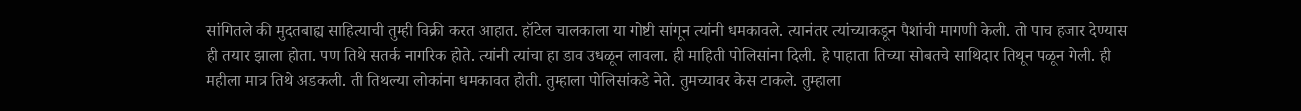सांगितले की मुदतबाह्य साहित्याची तुम्ही विक्री करत आहात. हॉटेल चालकाला या गोष्टी सांगून त्यांनी धमकावले. त्यानंतर त्यांच्याकडून पैशांची मागणी केली. तो पाच हजार देण्यास ही तयार झाला होता. पण तिथे सतर्क नागरिक होते. त्यांनी त्यांचा हा डाव उधळून लावला. ही माहिती पोलिसांना दिली. हे पाहाता तिच्या सोबतचे साथिदार तिथून पळून गेली. ही महीला मात्र तिथे अडकली. ती तिथल्या लोकांना धमकावत होती. तुम्हाला पोलिसांकडे नेते. तुमच्यावर केस टाकले. तुम्हाला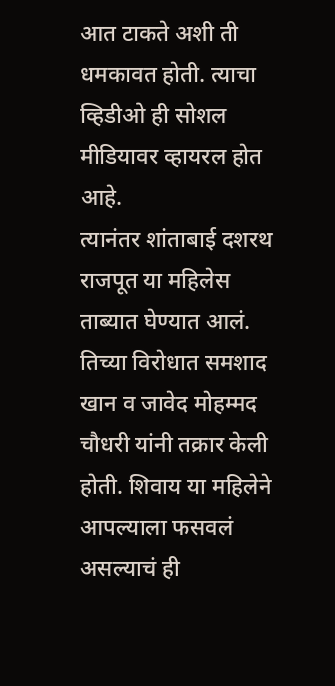आत टाकते अशी ती धमकावत होती. त्याचा व्हिडीओ ही सोशल मीडियावर व्हायरल होत आहे.
त्यानंतर शांताबाई दशरथ राजपूत या महिलेस ताब्यात घेण्यात आलं. तिच्या विरोधात समशाद खान व जावेद मोहम्मद चौधरी यांनी तक्रार केली होती. शिवाय या महिलेने आपल्याला फसवलं असल्याचं ही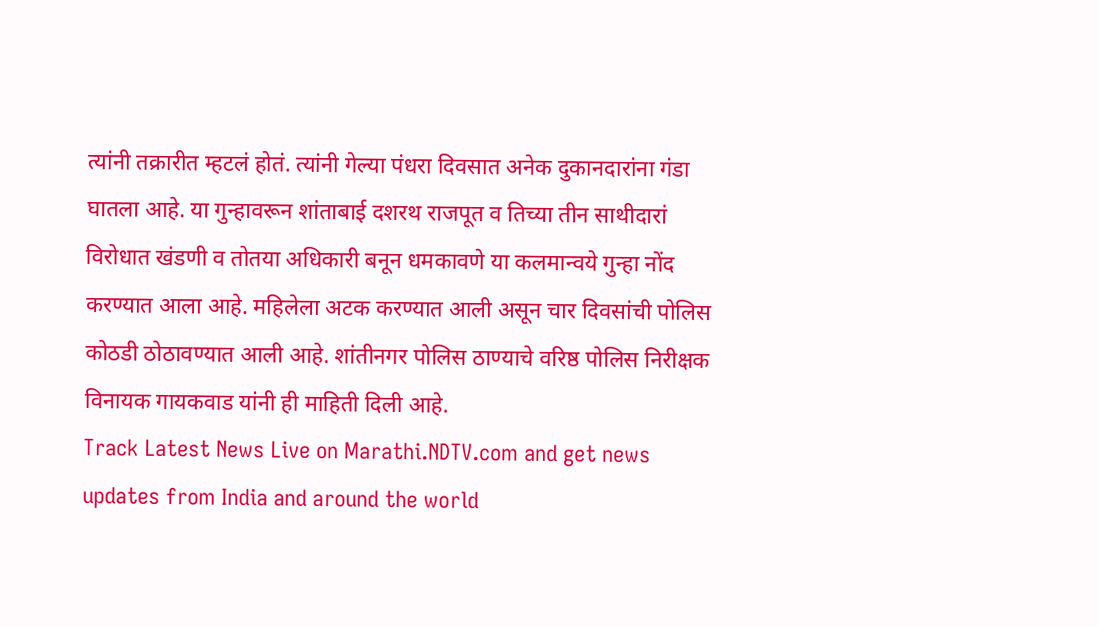त्यांनी तक्रारीत म्हटलं होतं. त्यांनी गेल्या पंधरा दिवसात अनेक दुकानदारांना गंडा घातला आहे. या गुन्हावरून शांताबाई दशरथ राजपूत व तिच्या तीन साथीदारां विरोधात खंडणी व तोतया अधिकारी बनून धमकावणे या कलमान्वये गुन्हा नोंद करण्यात आला आहे. महिलेला अटक करण्यात आली असून चार दिवसांची पोलिस कोठडी ठोठावण्यात आली आहे. शांतीनगर पोलिस ठाण्याचे वरिष्ठ पोलिस निरीक्षक विनायक गायकवाड यांनी ही माहिती दिली आहे.
Track Latest News Live on Marathi.NDTV.com and get news updates from India and around the world